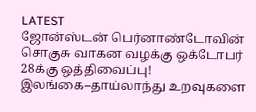LATEST
ஜோன்ஸ்டன் பெர்னாண்டோவின் சொகுசு வாகன வழக்கு ஒக்டோபர் 28க்கு ஒத்திவைப்பு! இலங்கை–தாய்லாந்து உறவுகளை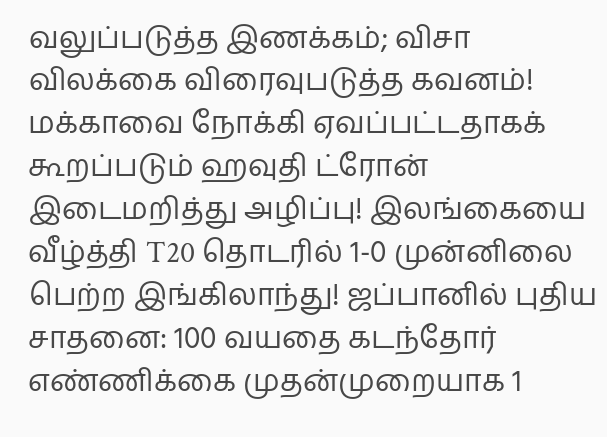வலுப்படுத்த இணக்கம்; விசா விலக்கை விரைவுபடுத்த கவனம்! மக்காவை நோக்கி ஏவப்பட்டதாகக் கூறப்படும் ஹவுதி ட்ரோன் இடைமறித்து அழிப்பு! இலங்கையை வீழ்த்தி T20 தொடரில் 1-0 முன்னிலை பெற்ற இங்கிலாந்து! ஜப்பானில் புதிய சாதனை: 100 வயதை கடந்தோர் எண்ணிக்கை முதன்முறையாக 1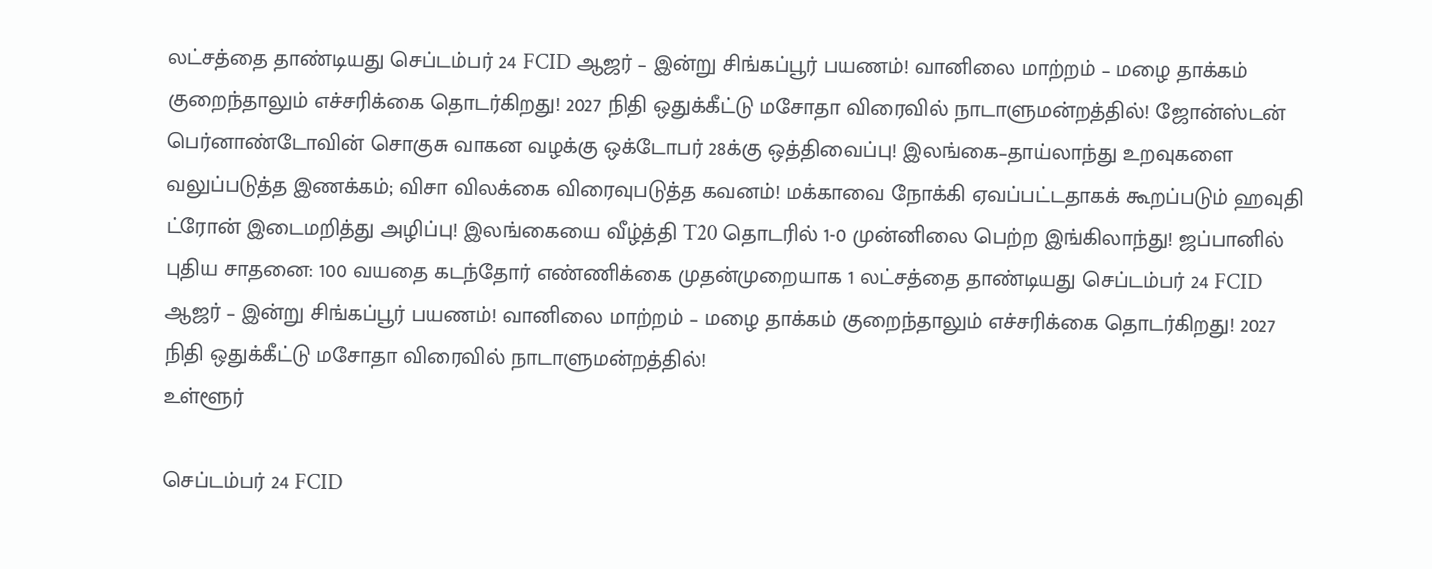லட்சத்தை தாண்டியது செப்டம்பர் 24 FCID ஆஜர் – இன்று சிங்கப்பூர் பயணம்! வானிலை மாற்றம் – மழை தாக்கம் குறைந்தாலும் எச்சரிக்கை தொடர்கிறது! 2027 நிதி ஒதுக்கீட்டு மசோதா விரைவில் நாடாளுமன்றத்தில்! ஜோன்ஸ்டன் பெர்னாண்டோவின் சொகுசு வாகன வழக்கு ஒக்டோபர் 28க்கு ஒத்திவைப்பு! இலங்கை–தாய்லாந்து உறவுகளை வலுப்படுத்த இணக்கம்; விசா விலக்கை விரைவுபடுத்த கவனம்! மக்காவை நோக்கி ஏவப்பட்டதாகக் கூறப்படும் ஹவுதி ட்ரோன் இடைமறித்து அழிப்பு! இலங்கையை வீழ்த்தி T20 தொடரில் 1-0 முன்னிலை பெற்ற இங்கிலாந்து! ஜப்பானில் புதிய சாதனை: 100 வயதை கடந்தோர் எண்ணிக்கை முதன்முறையாக 1 லட்சத்தை தாண்டியது செப்டம்பர் 24 FCID ஆஜர் – இன்று சிங்கப்பூர் பயணம்! வானிலை மாற்றம் – மழை தாக்கம் குறைந்தாலும் எச்சரிக்கை தொடர்கிறது! 2027 நிதி ஒதுக்கீட்டு மசோதா விரைவில் நாடாளுமன்றத்தில்!
உள்ளூர்

செப்டம்பர் 24 FCID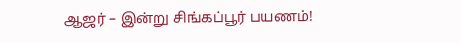ஆஜர் – இன்று சிங்கப்பூர் பயணம்!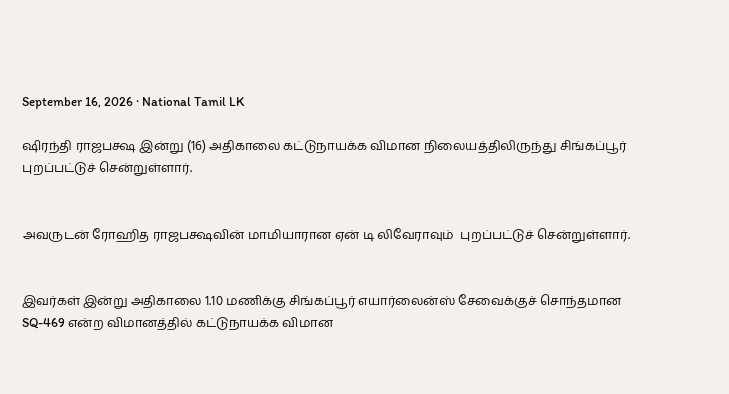September 16, 2026 · National Tamil LK

ஷிரந்தி ராஜபக்ஷ இன்று (16) அதிகாலை கட்டுநாயக்க விமான நிலையத்திலிருந்து சிங்கப்பூர் புறப்பட்டுச் சென்றுள்ளார்.


அவருடன் ரோஹித ராஜபக்ஷவின் மாமியாரான ஏன் டி லிவேராவும்  புறப்பட்டுச் சென்றுள்ளார்.


இவர்கள் இன்று அதிகாலை 1.10 மணிக்கு சிங்கப்பூர் எயார்லைன்ஸ் சேவைக்குச் சொந்தமான SQ-469 என்ற விமானத்தில் கட்டுநாயக்க விமான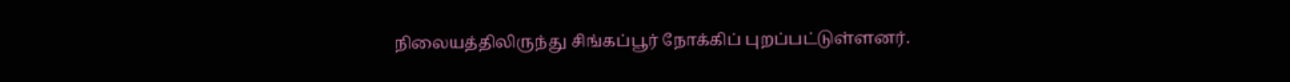நிலையத்திலிருந்து சிங்கப்பூர் நோக்கிப் புறப்பட்டுள்ளனர்.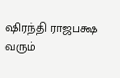ஷிரந்தி ராஜபக்ஷ வரும்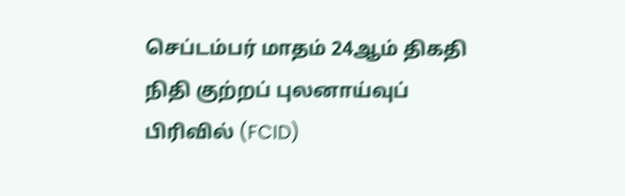செப்டம்பர் மாதம் 24ஆம் திகதி நிதி குற்றப் புலனாய்வுப் பிரிவில் (FCID)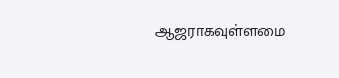ஆஜராகவுள்ளமை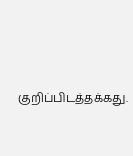குறிப்பிடத்தக்கது.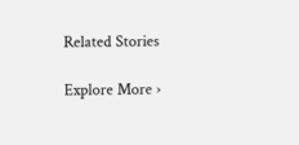Related Stories

Explore More ›